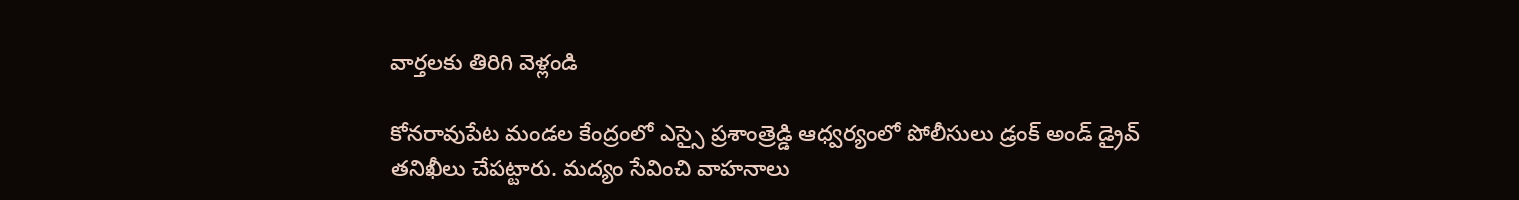వార్తలకు తిరిగి వెళ్లండి

కోనరావుపేట మండల కేంద్రంలో ఎస్సై ప్రశాంత్రెడ్డి ఆధ్వర్యంలో పోలీసులు డ్రంక్ అండ్ డ్రైవ్ తనిఖీలు చేపట్టారు. మద్యం సేవించి వాహనాలు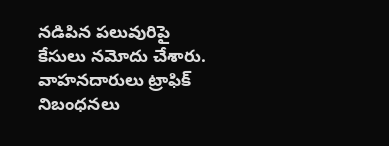నడిపిన పలువురిపై కేసులు నమోదు చేశారు.
వాహనదారులు ట్రాఫిక్ నిబంధనలు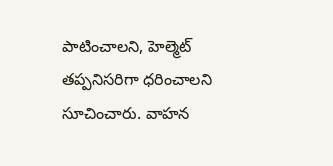పాటించాలని, హెల్మెట్ తప్పనిసరిగా ధరించాలని సూచించారు. వాహన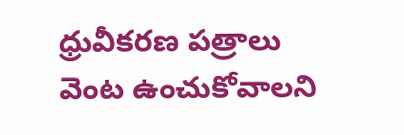ధ్రువీకరణ పత్రాలు వెంట ఉంచుకోవాలని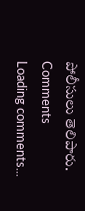పోలీసులు తెలిపారు.
Comments
Loading comments...